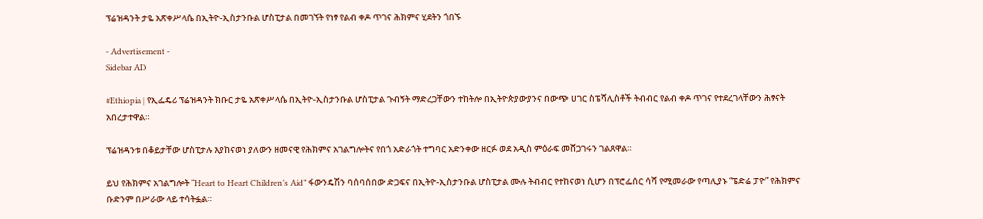ፕሬዝዳንት ታዬ አጽቀሥላሴ በኢትዮ-ኢስታንቡል ሆስፒታል በመገኘት የነፃ የልብ ቀዶ ጥገና ሕክምና ሂደትን ጎበኙ

- Advertisement -
Sidebar AD

#Ethiopia | የኢፌዴሪ ፕሬዝዳንት ክቡር ታዬ አጽቀሥላሴ በኢትዮ-ኢስታንቡል ሆስፒታል ጉብኝት ማድረጋቸውን ተከትሎ በኢትዮጵያውያንና በውጭ ሀገር ስፔሻሊስቶች ትብብር የልብ ቀዶ ጥገና የተደረገላቸውን ሕፃናት አበረታተዋል።

ፕሬዝዳንቱ በቆይታቸው ሆስፒታሉ እያከናወነ ያለውን ዘመናዊ የሕክምና አገልግሎትና የበጎ አድራጎት ተግባር አድንቀው ዘርፉ ወደ አዲስ ምዕራፍ መሸጋገሩን ገልጸዋል።

ይህ የሕክምና አገልግሎት “Heart to Heart Children’s Aid” ፋውንዴሽን ባሰባሰበው ድጋፍና በኢትዮ-ኢስታንቡል ሆስፒታል ሙሉ ትብብር የተከናወነ ሲሆን በፕሮፌሰር ሳሻ የሚመራው የጣሊያኑ “ፔድሬ ፓዮ” የሕክምና ቡድንም በሥራው ላይ ተሳትፏል።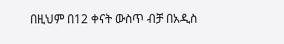በዚህም በ12 ቀናት ውስጥ ብቻ በአዲስ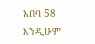አበባ 58 እንዲሁም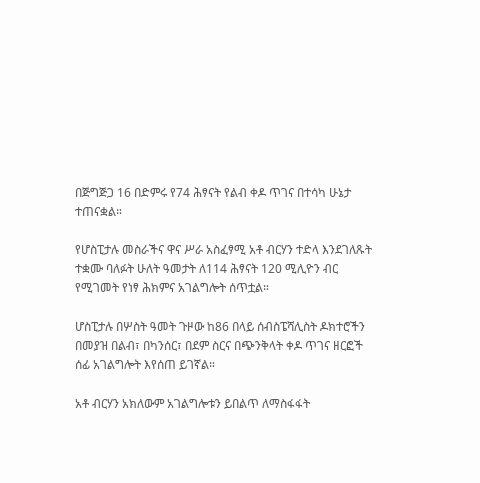በጅግጅጋ 16 በድምሩ የ74 ሕፃናት የልብ ቀዶ ጥገና በተሳካ ሁኔታ ተጠናቋል።

የሆስፒታሉ መስራችና ዋና ሥራ አስፈፃሚ አቶ ብርሃን ተድላ እንደገለጹት ተቋሙ ባለፉት ሁለት ዓመታት ለ114 ሕፃናት 120 ሚሊዮን ብር የሚገመት የነፃ ሕክምና አገልግሎት ሰጥቷል።

ሆስፒታሉ በሦስት ዓመት ጉዞው ከ86 በላይ ሰብስፔሻሊስት ዶክተሮችን በመያዝ በልብ፣ በካንሰር፣ በደም ስርና በጭንቅላት ቀዶ ጥገና ዘርፎች ሰፊ አገልግሎት እየሰጠ ይገኛል።

አቶ ብርሃን አክለውም አገልግሎቱን ይበልጥ ለማስፋፋት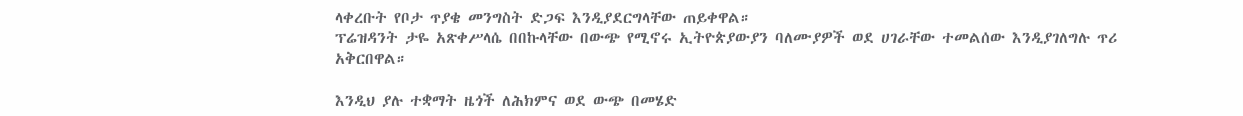ላቀረቡት የቦታ ጥያቄ መንግስት ድጋፍ እንዲያደርግላቸው ጠይቀዋል።
ፕሬዝዳንት ታዬ አጽቀሥላሴ በበኩላቸው በውጭ የሚኖሩ ኢትዮጵያውያን ባለሙያዎች ወደ ሀገራቸው ተመልሰው እንዲያገለግሉ ጥሪ አቅርበዋል።

እንዲህ ያሉ ተቋማት ዜጎች ለሕክምና ወደ ውጭ በመሄድ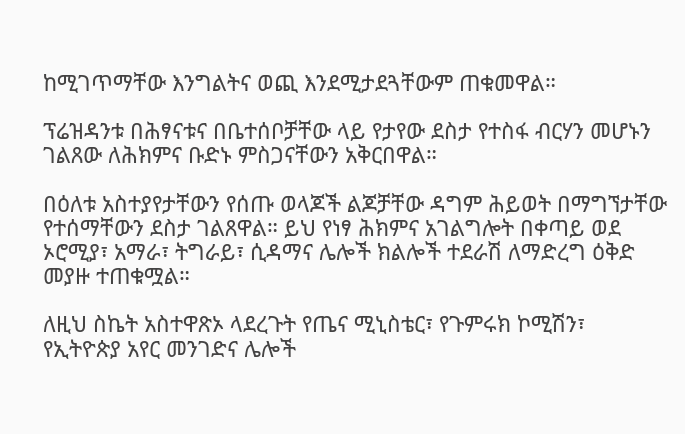ከሚገጥማቸው እንግልትና ወጪ እንደሚታደጓቸውም ጠቁመዋል።

ፕሬዝዳንቱ በሕፃናቱና በቤተሰቦቻቸው ላይ የታየው ደስታ የተስፋ ብርሃን መሆኑን ገልጸው ለሕክምና ቡድኑ ምስጋናቸውን አቅርበዋል።

በዕለቱ አስተያየታቸውን የሰጡ ወላጆች ልጆቻቸው ዳግም ሕይወት በማግኘታቸው የተሰማቸውን ደስታ ገልጸዋል። ይህ የነፃ ሕክምና አገልግሎት በቀጣይ ወደ ኦሮሚያ፣ አማራ፣ ትግራይ፣ ሲዳማና ሌሎች ክልሎች ተደራሽ ለማድረግ ዕቅድ መያዙ ተጠቁሟል።

ለዚህ ስኬት አስተዋጽኦ ላደረጉት የጤና ሚኒስቴር፣ የጉምሩክ ኮሚሽን፣ የኢትዮጵያ አየር መንገድና ሌሎች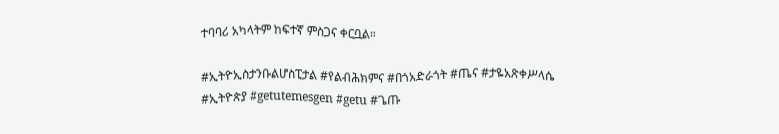ተባባሪ አካላትም ከፍተኛ ምስጋና ቀርቧል።

#ኢትዮኢስታንቡልሆስፒታል #የልብሕክምና #በጎአድራጎት #ጤና #ታዬአጽቀሥላሴ #ኢትዮጵያ #getutemesgen #getu #ጌጡ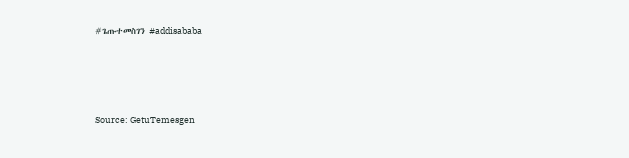#ጌጡተመስገን #addisababa






Source: GetuTemesgen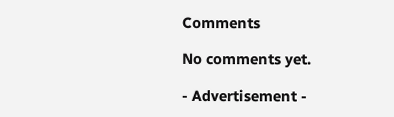Comments

No comments yet.

- Advertisement -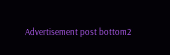Advertisement post bottom2